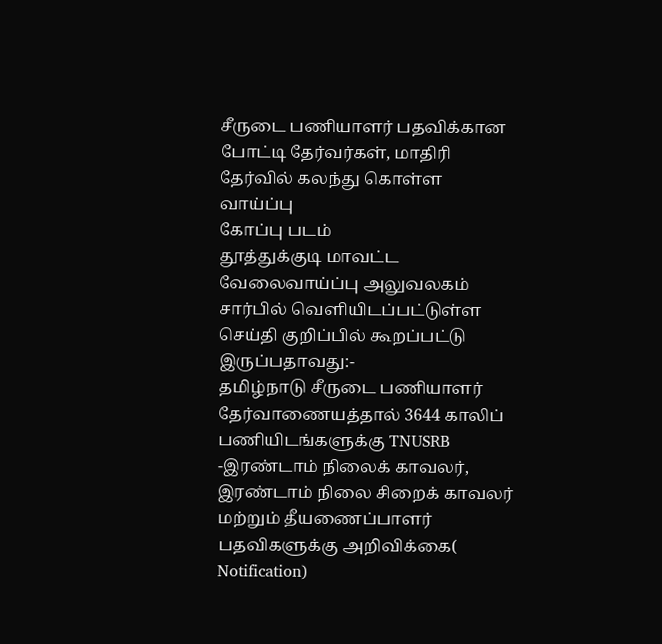சீருடை பணியாளர் பதவிக்கான போட்டி தேர்வர்கள், மாதிரி தேர்வில் கலந்து கொள்ள வாய்ப்பு
கோப்பு படம்
தூத்துக்குடி மாவட்ட வேலைவாய்ப்பு அலுவலகம் சார்பில் வெளியிடப்பட்டுள்ள செய்தி குறிப்பில் கூறப்பட்டு இருப்பதாவது:-
தமிழ்நாடு சீருடை பணியாளர் தேர்வாணையத்தால் 3644 காலிப் பணியிடங்களுக்கு TNUSRB -இரண்டாம் நிலைக் காவலர், இரண்டாம் நிலை சிறைக் காவலர் மற்றும் தீயணைப்பாளர் பதவிகளுக்கு அறிவிக்கை( Notification)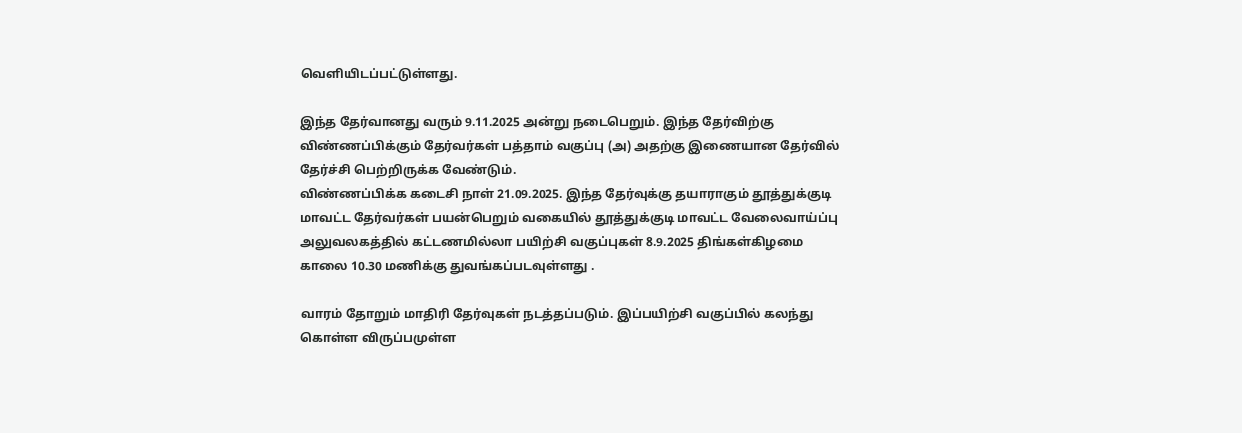வெளியிடப்பட்டுள்ளது.

இந்த தேர்வானது வரும் 9.11.2025 அன்று நடைபெறும். இந்த தேர்விற்கு விண்ணப்பிக்கும் தேர்வர்கள் பத்தாம் வகுப்பு (அ) அதற்கு இணையான தேர்வில் தேர்ச்சி பெற்றிருக்க வேண்டும்.
விண்ணப்பிக்க கடைசி நாள் 21.09.2025. இந்த தேர்வுக்கு தயாராகும் தூத்துக்குடி மாவட்ட தேர்வர்கள் பயன்பெறும் வகையில் தூத்துக்குடி மாவட்ட வேலைவாய்ப்பு அலுவலகத்தில் கட்டணமில்லா பயிற்சி வகுப்புகள் 8.9.2025 திங்கள்கிழமை காலை 10.30 மணிக்கு துவங்கப்படவுள்ளது .

வாரம் தோறும் மாதிரி தேர்வுகள் நடத்தப்படும். இப்பயிற்சி வகுப்பில் கலந்து கொள்ள விருப்பமுள்ள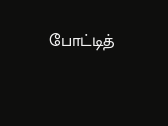போட்டித்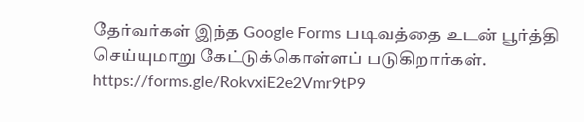தேர்வர்கள் இந்த Google Forms படிவத்தை உடன் பூர்த்தி செய்யுமாறு கேட்டுக்கொள்ளப் படுகிறார்கள்.
https://forms.gle/RokvxiE2e2Vmr9tP9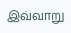இவ்வாறு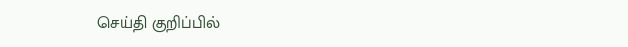செய்தி குறிப்பில்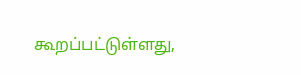கூறப்பட்டுள்ளது,